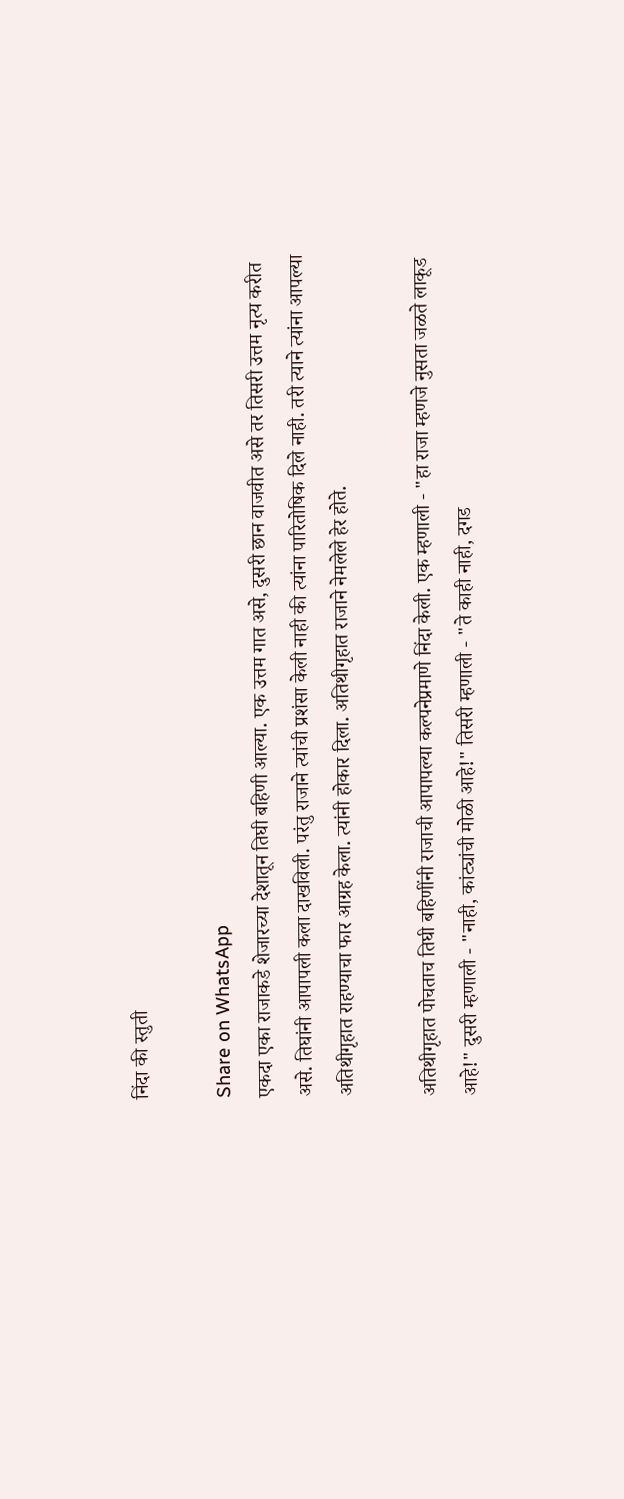निंदा की स्तुती

Share on WhatsApp
एकदा एका राजाकडे शेजारच्या देशातून तिघी बहिणी आल्या. एक उत्तम गात असे, दुसरी छान वाजवीत असे तर तिसरी उत्तम नृत्य करीत असे. तिघांनी आपापली कला दाखविली. परंतु राजाने त्यांची प्रशंसा केली नाही की त्यांना पारितोषिक दिले नाही. तरी त्याने त्यांना आपल्या अतिथीगृहात राहण्याचा फार आग्रह केला. त्यांनी होकार दिला. अतिथीगृहात राजाने नेमलेले हेर होते.

अतिथीगृहात पोचताच तिघी बहिणींनी राजाची आपापल्या कल्पनेप्रमाणे निंदा केली. एक म्हणाली - "हा राजा म्हणजे नुसता जळते लाकूड आहे!" दुसरी म्हणाली - "नाही, कांट्यांची मोळी आहे!" तिसरी म्हणाली - "ते काही नाही, दगड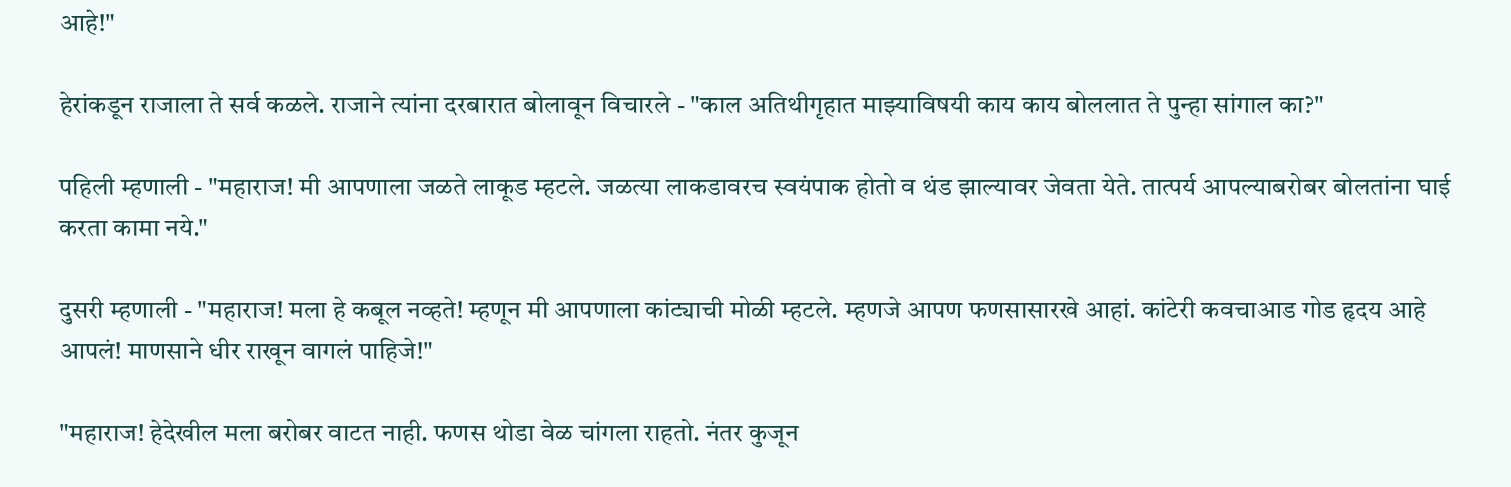आहे!"

हेरांकडून राजाला ते सर्व कळले. राजाने त्यांना दरबारात बोलावून विचारले - "काल अतिथीगृहात माझ्याविषयी काय काय बोललात ते पुन्हा सांगाल का?"

पहिली म्हणाली - "महाराज! मी आपणाला जळते लाकूड म्हटले. जळत्या लाकडावरच स्वयंपाक होतो व थंड झाल्यावर जेवता येते. तात्पर्य आपल्याबरोबर बोलतांना घाई करता कामा नये."

दुसरी म्हणाली - "महाराज! मला हे कबूल नव्हते! म्हणून मी आपणाला कांट्याची मोळी म्हटले. म्हणजे आपण फणसासारखे आहां. कांटेरी कवचाआड गोड हृदय आहे आपलं! माणसाने धीर राखून वागलं पाहिजे!"

"महाराज! हेदेखील मला बरोबर वाटत नाही. फणस थोडा वेळ चांगला राहतो. नंतर कुजून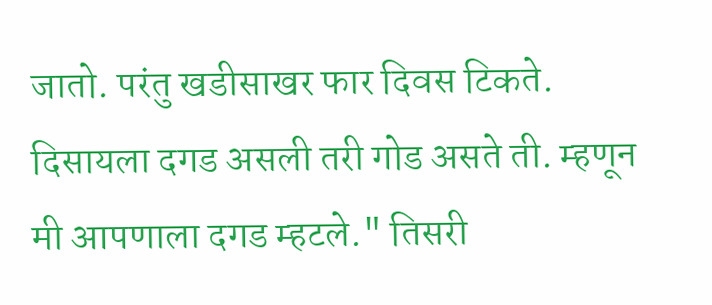जातो. परंतु खडीसाखर फार दिवस टिकते. दिसायला दगड असली तरी गोड असते ती. म्हणून मी आपणाला दगड म्हटले." तिसरी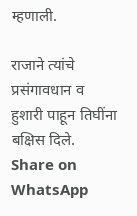म्हणाली.

राजाने त्यांचे प्रसंगावधान व हुशारी पाहून तिघींना बक्षिस दिले.
Share on WhatsApp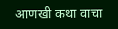आणखी कथा वाचा